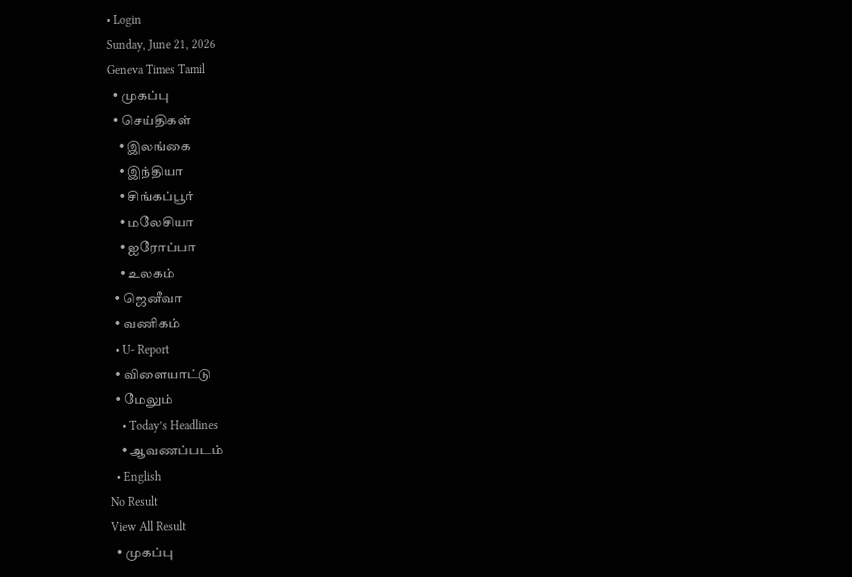• Login
Sunday, June 21, 2026
Geneva Times Tamil
  • முகப்பு
  • செய்திகள்
    • இலங்கை
    • இந்தியா
    • சிங்கப்பூர்
    • மலேசியா
    • ஐரோப்பா
    • உலகம்
  • ஜெனீவா
  • வணிகம்
  • U- Report
  • விளையாட்டு
  • மேலும்
    • Today’s Headlines
    • ஆவணப்படம்
  • English
No Result
View All Result
  • முகப்பு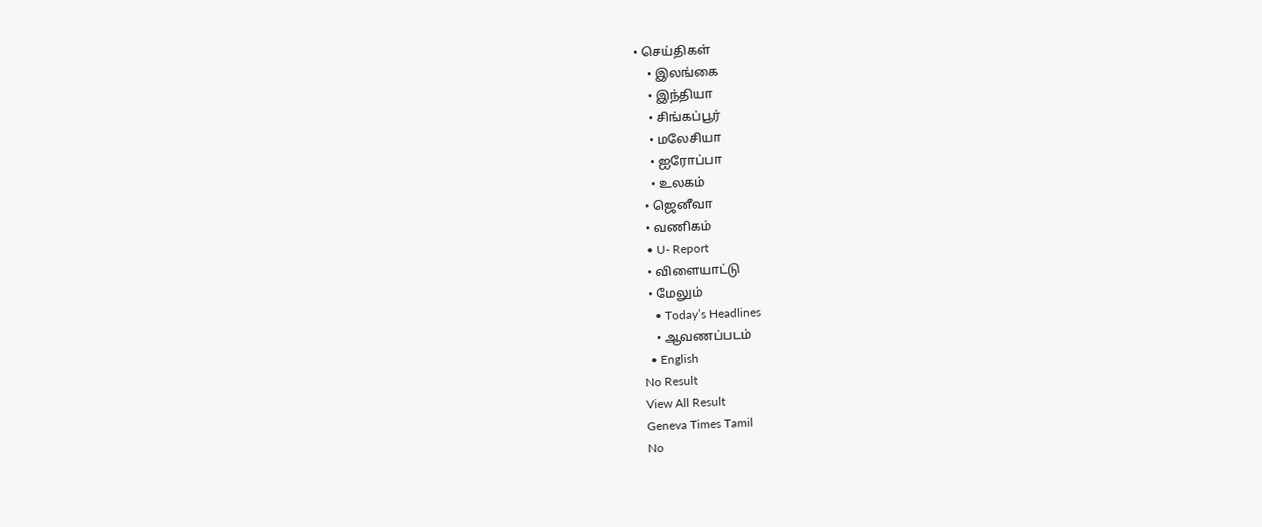• செய்திகள்
    • இலங்கை
    • இந்தியா
    • சிங்கப்பூர்
    • மலேசியா
    • ஐரோப்பா
    • உலகம்
  • ஜெனீவா
  • வணிகம்
  • U- Report
  • விளையாட்டு
  • மேலும்
    • Today’s Headlines
    • ஆவணப்படம்
  • English
No Result
View All Result
Geneva Times Tamil
No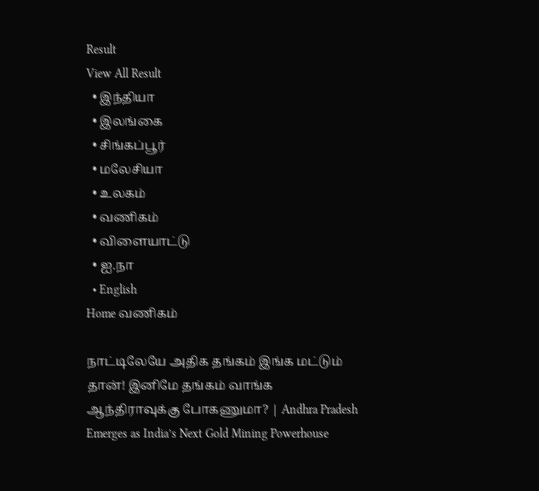Result
View All Result
  • இந்தியா
  • இலங்கை
  • சிங்கப்பூர்
  • மலேசியா
  • உலகம்
  • வணிகம்
  • விளையாட்டு
  • ஐ.நா
  • English
Home வணிகம்

நாட்டிலேயே அதிக தங்கம் இங்க மட்டும் தான்! இனிமே தங்கம் வாங்க ஆந்திராவுக்கு போகணுமா? | Andhra Pradesh Emerges as India’s Next Gold Mining Powerhouse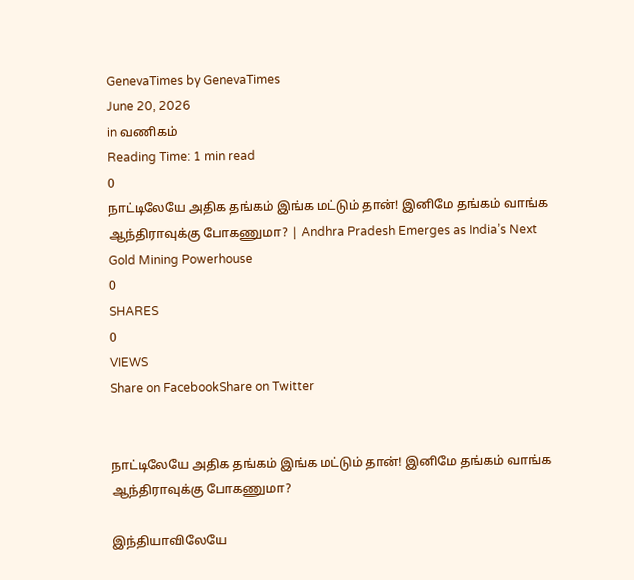GenevaTimes by GenevaTimes
June 20, 2026
in வணிகம்
Reading Time: 1 min read
0
நாட்டிலேயே அதிக தங்கம் இங்க மட்டும் தான்! இனிமே தங்கம் வாங்க ஆந்திராவுக்கு போகணுமா? | Andhra Pradesh Emerges as India’s Next Gold Mining Powerhouse
0
SHARES
0
VIEWS
Share on FacebookShare on Twitter


நாட்டிலேயே அதிக தங்கம் இங்க மட்டும் தான்! இனிமே தங்கம் வாங்க ஆந்திராவுக்கு போகணுமா?

இந்தியாவிலேயே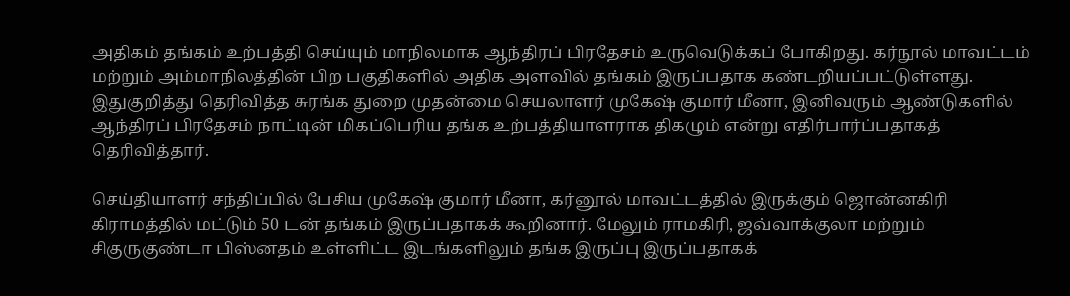அதிகம் தங்கம் உற்பத்தி செய்யும் மாநிலமாக ஆந்திரப் பிரதேசம் உருவெடுக்கப் போகிறது. கர்நூல் மாவட்டம் மற்றும் அம்மாநிலத்தின் பிற பகுதிகளில் அதிக அளவில் தங்கம் இருப்பதாக கண்டறியப்பட்டுள்ளது. இதுகுறித்து தெரிவித்த சுரங்க துறை முதன்மை செயலாளர் முகேஷ் குமார் மீனா, இனிவரும் ஆண்டுகளில் ஆந்திரப் பிரதேசம் நாட்டின் மிகப்பெரிய தங்க உற்பத்தியாளராக திகழும் என்று எதிர்பார்ப்பதாகத் தெரிவித்தார்.

செய்தியாளர் சந்திப்பில் பேசிய முகேஷ் குமார் மீனா, கர்னூல் மாவட்டத்தில் இருக்கும் ஜொன்னகிரி கிராமத்தில் மட்டும் 50 டன் தங்கம் இருப்பதாகக் கூறினார். மேலும் ராமகிரி, ஜவ்வாக்குலா மற்றும் சிகுருகுண்டா பிஸ்னதம் உள்ளிட்ட இடங்களிலும் தங்க இருப்பு இருப்பதாகக்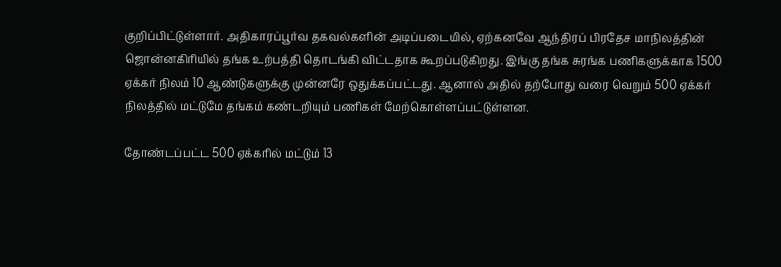குறிப்பிட்டுள்ளார். அதிகாரப்பூர்வ தகவல்களின் அடிப்படையில், ஏற்கனவே ஆந்திரப் பிரதேச மாநிலத்தின் ஜொன்னகிரியில் தங்க உற்பத்தி தொடங்கி விட்டதாக கூறப்படுகிறது. இங்கு தங்க சுரங்க பணிகளுக்காக 1500 ஏக்கர் நிலம் 10 ஆண்டுகளுக்கு முன்னரே ஒதுக்கப்பட்டது. ஆனால் அதில் தற்போது வரை வெறும் 500 ஏக்கர் நிலத்தில் மட்டுமே தங்கம் கண்டறியும் பணிகள் மேற்கொள்ளப்பட்டுள்ளன.

தோண்டப்பட்ட 500 ஏக்கரில் மட்டும் 13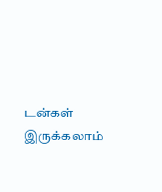டன்கள் இருக்கலாம்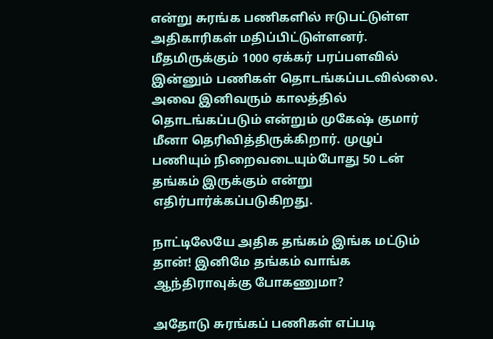என்று சுரங்க பணிகளில் ஈடுபட்டுள்ள அதிகாரிகள் மதிப்பிட்டுள்ளனர். மீதமிருக்கும் 1000 ஏக்கர் பரப்பளவில் இன்னும் பணிகள் தொடங்கப்படவில்லை. அவை இனிவரும் காலத்தில் தொடங்கப்படும் என்றும் முகேஷ் குமார் மீனா தெரிவித்திருக்கிறார். முழுப் பணியும் நிறைவடையும்போது 50 டன் தங்கம் இருக்கும் என்று எதிர்பார்க்கப்படுகிறது.

நாட்டிலேயே அதிக தங்கம் இங்க மட்டும் தான்! இனிமே தங்கம் வாங்க ஆந்திராவுக்கு போகணுமா?

அதோடு சுரங்கப் பணிகள் எப்படி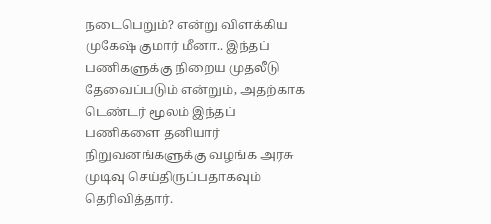நடைபெறும்? என்று விளக்கிய முகேஷ் குமார் மீனா.. இந்தப் பணிகளுக்கு நிறைய முதலீடு தேவைப்படும் என்றும், அதற்காக டெண்டர் மூலம் இந்தப் பணிகளை தனியார் நிறுவனங்களுக்கு வழங்க அரசு முடிவு செய்திருப்பதாகவும் தெரிவித்தார்.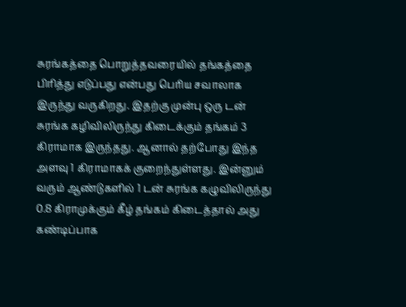சுரங்கத்தை பொறுத்தவரையில் தங்கத்தை பிரித்து எடுப்பது என்பது பெரிய சவாலாக இருந்து வருகிறது. இதற்கு முன்பு ஒரு டன் சுரங்க கழிவிலிருந்து கிடைக்கும் தங்கம் 3 கிராமாக இருந்தது. ஆனால் தற்போது இந்த அளவு 1 கிராமாகக் குறைந்துள்ளது. இன்னும் வரும் ஆண்டுகளில் 1 டன் சுரங்க கழுவிலிருந்து 0.8 கிராமுக்கும் கீழ் தங்கம் கிடைத்தால் அது கண்டிப்பாக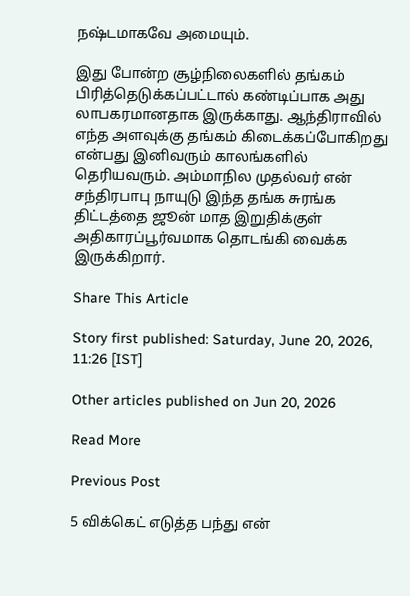நஷ்டமாகவே அமையும்.

இது போன்ற சூழ்நிலைகளில் தங்கம் பிரித்தெடுக்கப்பட்டால் கண்டிப்பாக அது லாபகரமானதாக இருக்காது. ஆந்திராவில் எந்த அளவுக்கு தங்கம் கிடைக்கப்போகிறது என்பது இனிவரும் காலங்களில் தெரியவரும். அம்மாநில முதல்வர் என் சந்திரபாபு நாயுடு இந்த தங்க சுரங்க திட்டத்தை ஜூன் மாத இறுதிக்குள் அதிகாரப்பூர்வமாக தொடங்கி வைக்க இருக்கிறார்.

Share This Article

Story first published: Saturday, June 20, 2026, 11:26 [IST]

Other articles published on Jun 20, 2026

Read More

Previous Post

5 விக்கெட் எடுத்த பந்து என்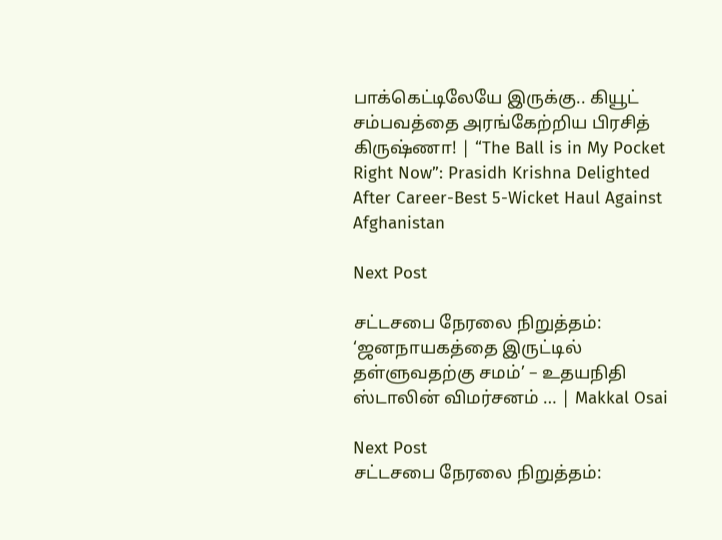பாக்கெட்டிலேயே இருக்கு.. கியூட் சம்பவத்தை அரங்கேற்றிய பிரசித் கிருஷ்ணா! | “The Ball is in My Pocket Right Now”: Prasidh Krishna Delighted After Career-Best 5-Wicket Haul Against Afghanistan

Next Post

சட்டசபை நேரலை நிறுத்தம்: ‘ஜனநாயகத்தை இருட்டில் தள்ளுவதற்கு சமம்’ – உதயநிதி ஸ்டாலின் விமர்சனம் … | Makkal Osai

Next Post
சட்டசபை நேரலை நிறுத்தம்: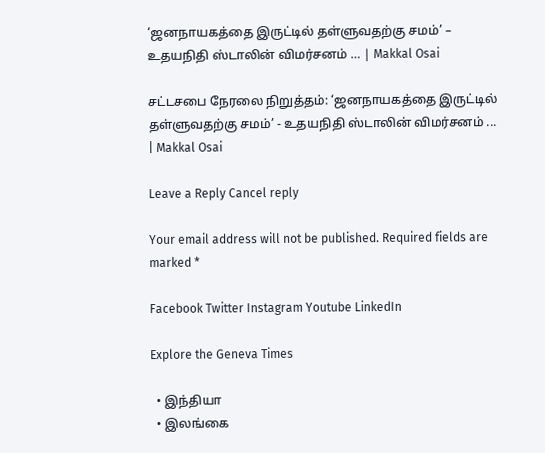‘ஜனநாயகத்தை இருட்டில் தள்ளுவதற்கு சமம்’ – உதயநிதி ஸ்டாலின் விமர்சனம் … | Makkal Osai

சட்டசபை நேரலை நிறுத்தம்: ‘ஜனநாயகத்தை இருட்டில் தள்ளுவதற்கு சமம்’ - உதயநிதி ஸ்டாலின் விமர்சனம் ... | Makkal Osai

Leave a Reply Cancel reply

Your email address will not be published. Required fields are marked *

Facebook Twitter Instagram Youtube LinkedIn

Explore the Geneva Times

  • இந்தியா
  • இலங்கை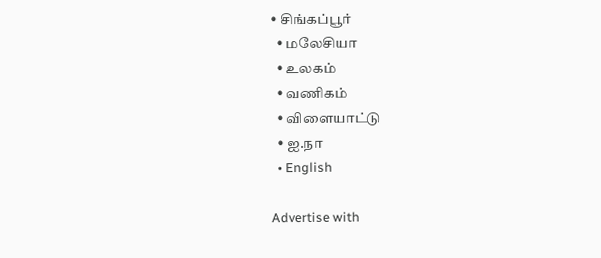• சிங்கப்பூர்
  • மலேசியா
  • உலகம்
  • வணிகம்
  • விளையாட்டு
  • ஐ.நா
  • English

Advertise with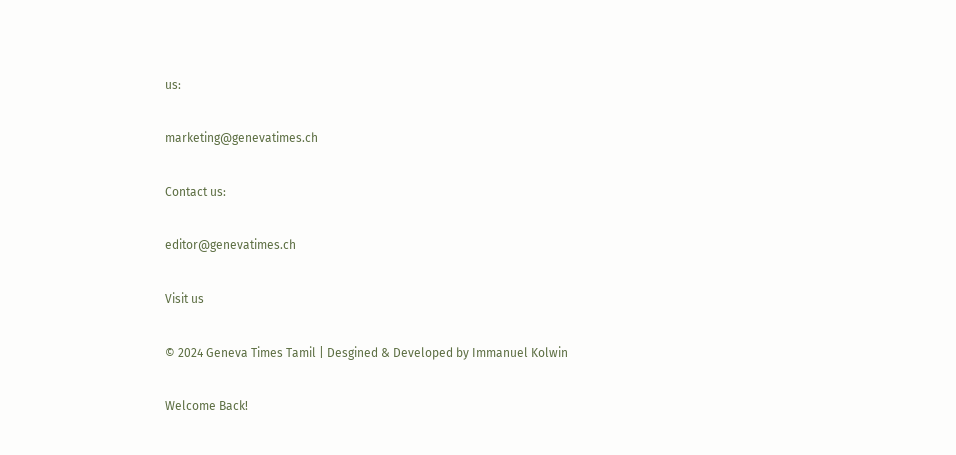us:

marketing@genevatimes.ch

Contact us:

editor@genevatimes.ch

Visit us

© 2024 Geneva Times Tamil | Desgined & Developed by Immanuel Kolwin

Welcome Back!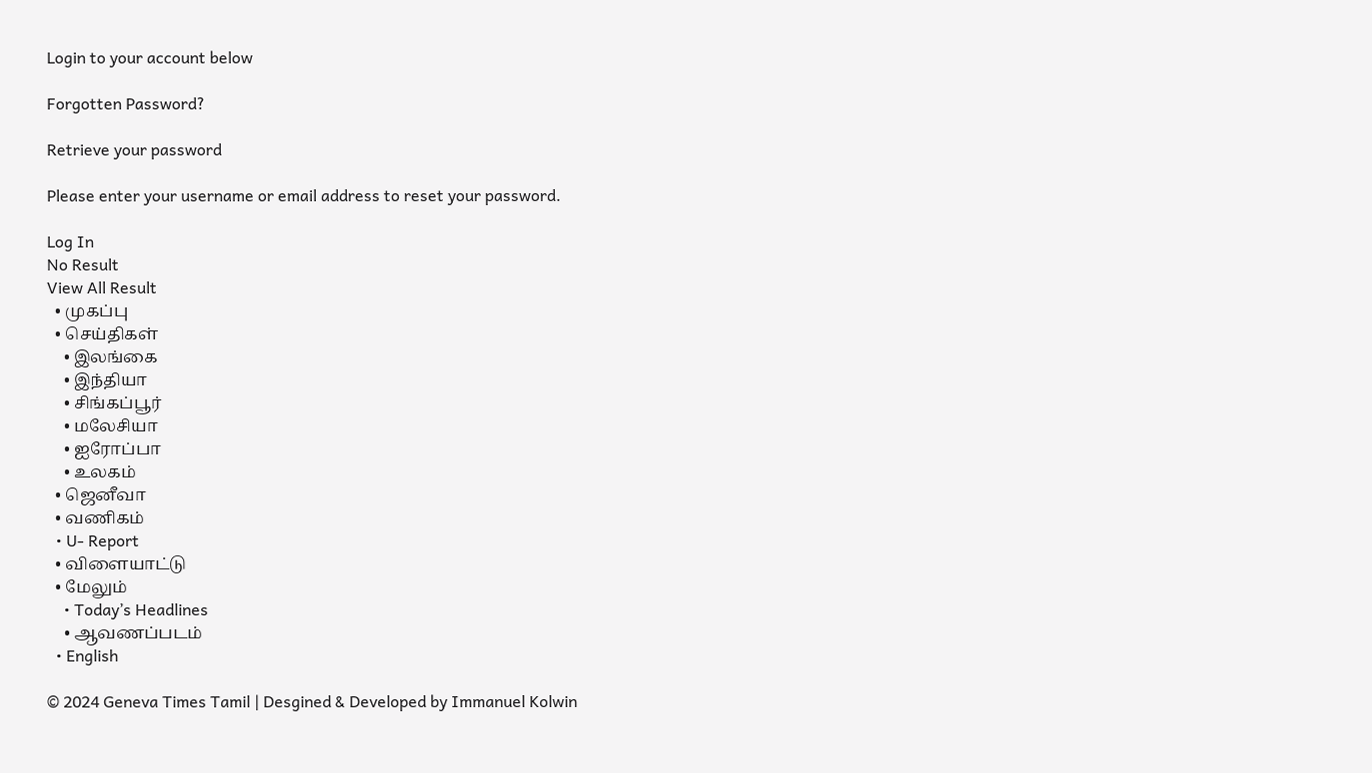Login to your account below

Forgotten Password?

Retrieve your password

Please enter your username or email address to reset your password.

Log In
No Result
View All Result
  • முகப்பு
  • செய்திகள்
    • இலங்கை
    • இந்தியா
    • சிங்கப்பூர்
    • மலேசியா
    • ஐரோப்பா
    • உலகம்
  • ஜெனீவா
  • வணிகம்
  • U- Report
  • விளையாட்டு
  • மேலும்
    • Today’s Headlines
    • ஆவணப்படம்
  • English

© 2024 Geneva Times Tamil | Desgined & Developed by Immanuel Kolwin